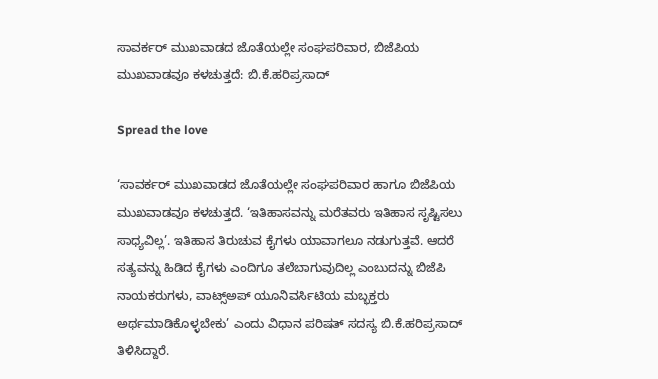ಸಾವರ್ಕರ್ ಮುಖವಾಡದ ಜೊತೆಯಲ್ಲೇ ಸಂಘಪರಿವಾರ, ಬಿಜೆಪಿಯ ಮುಖವಾಡವೂ ಕಳಚುತ್ತದೆ: ಬಿ.ಕೆ.ಹರಿಪ್ರಸಾದ್

Spread the love

‘ಸಾವರ್ಕರ್ ಮುಖವಾಡದ ಜೊತೆಯಲ್ಲೇ ಸಂಘಪರಿವಾರ ಹಾಗೂ ಬಿಜೆಪಿಯ ಮುಖವಾಡವೂ ಕಳಚುತ್ತದೆ. ‘ಇತಿಹಾಸವನ್ನು ಮರೆತವರು ಇತಿಹಾಸ ಸೃಷ್ಟಿಸಲು ಸಾಧ್ಯವಿಲ್ಲ’. ಇತಿಹಾಸ ತಿರುಚುವ ಕೈಗಳು ಯಾವಾಗಲೂ ನಡುಗುತ್ತವೆ. ಆದರೆ ಸತ್ಯವನ್ನು ಹಿಡಿದ ಕೈಗಳು ಎಂದಿಗೂ ತಲೆಬಾಗುವುದಿಲ್ಲ ಎಂಬುದನ್ನು ಬಿಜೆಪಿ ನಾಯಕರುಗಳು, ವಾಟ್ಸ್‌ಅಪ್ ಯೂನಿವರ್ಸಿಟಿಯ ಮಬ್ಭಕ್ತರು ಅರ್ಥಮಾಡಿಕೊಳ್ಳಬೇಕು’ ಎಂದು ವಿಧಾನ ಪರಿಷತ್ ಸದಸ್ಯ ಬಿ.ಕೆ.ಹರಿಪ್ರಸಾದ್ ತಿಳಿಸಿದ್ದಾರೆ.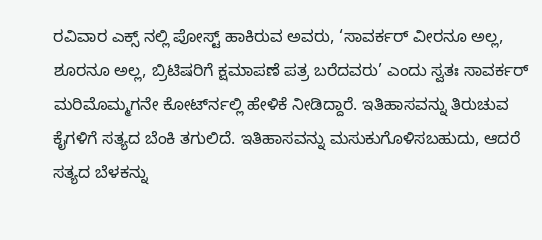ರವಿವಾರ ಎಕ್ಸ್ ನಲ್ಲಿ ಪೋಸ್ಟ್ ಹಾಕಿರುವ ಅವರು, ‘ಸಾವರ್ಕರ್ ವೀರನೂ ಅಲ್ಲ, ಶೂರನೂ ಅಲ್ಲ, ಬ್ರಿಟಿಷರಿಗೆ ಕ್ಷಮಾಪಣೆ ಪತ್ರ ಬರೆದವರು’ ಎಂದು ಸ್ವತಃ ಸಾವರ್ಕರ್ ಮರಿಮೊಮ್ಮಗನೇ ಕೋರ್ಟ್‍ನಲ್ಲಿ ಹೇಳಿಕೆ ನೀಡಿದ್ದಾರೆ. ಇತಿಹಾಸವನ್ನು ತಿರುಚುವ ಕೈಗಳಿಗೆ ಸತ್ಯದ ಬೆಂಕಿ ತಗುಲಿದೆ. ಇತಿಹಾಸವನ್ನು ಮಸುಕುಗೊಳಿಸಬಹುದು, ಆದರೆ ಸತ್ಯದ ಬೆಳಕನ್ನು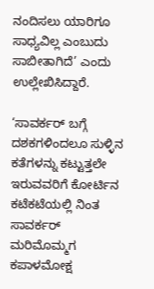ನಂದಿಸಲು ಯಾರಿಗೂ ಸಾಧ್ಯವಿಲ್ಲ ಎಂಬುದು ಸಾಬೀತಾಗಿದೆ’ ಎಂದು ಉಲ್ಲೇಖಿಸಿದ್ದಾರೆ.

‘ಸಾವರ್ಕರ್ ಬಗ್ಗೆ ದಶಕಗಳಿಂದಲೂ ಸುಳ್ಳಿನ ಕತೆಗಳನ್ನು ಕಟ್ಟುತ್ತಲೇ ಇರುವವರಿಗೆ ಕೋರ್ಟಿನ ಕಟೆಕಟೆಯಲ್ಲಿ ನಿಂತ ಸಾವರ್ಕರ್ ಮರಿಮೊಮ್ಮಗ ಕಪಾಳಮೋಕ್ಷ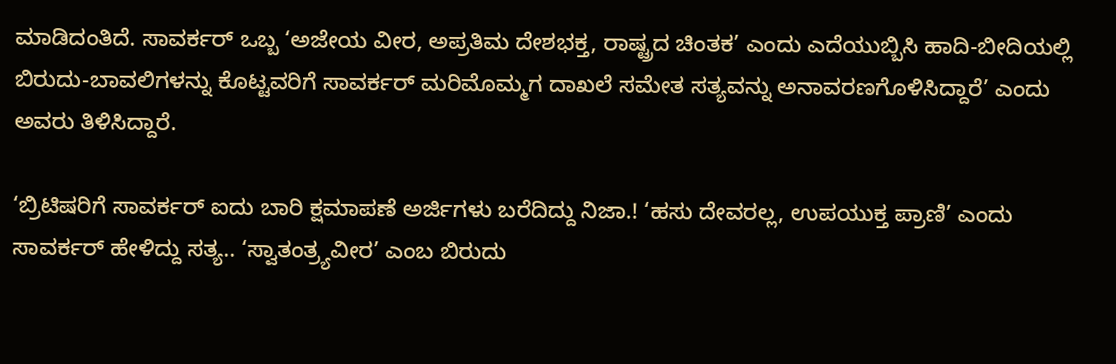ಮಾಡಿದಂತಿದೆ. ಸಾವರ್ಕರ್ ಒಬ್ಬ ‘ಅಜೇಯ ವೀರ, ಅಪ್ರತಿಮ ದೇಶಭಕ್ತ, ರಾಷ್ಟ್ರದ ಚಿಂತಕ’ ಎಂದು ಎದೆಯುಬ್ಬಿಸಿ ಹಾದಿ-ಬೀದಿಯಲ್ಲಿ ಬಿರುದು-ಬಾವಲಿಗಳನ್ನು ಕೊಟ್ಟವರಿಗೆ ಸಾವರ್ಕರ್ ಮರಿಮೊಮ್ಮಗ ದಾಖಲೆ ಸಮೇತ ಸತ್ಯವನ್ನು ಅನಾವರಣಗೊಳಿಸಿದ್ದಾರೆ’ ಎಂದು ಅವರು ತಿಳಿಸಿದ್ದಾರೆ.

‘ಬ್ರಿಟಿಷರಿಗೆ ಸಾವರ್ಕರ್ ಐದು ಬಾರಿ ಕ್ಷಮಾಪಣೆ ಅರ್ಜಿಗಳು ಬರೆದಿದ್ದು ನಿಜಾ.! ‘ಹಸು ದೇವರಲ್ಲ, ಉಪಯುಕ್ತ ಪ್ರಾಣಿ’ ಎಂದು ಸಾವರ್ಕರ್ ಹೇಳಿದ್ದು ಸತ್ಯ.. ‘ಸ್ವಾತಂತ್ರ್ಯವೀರ’ ಎಂಬ ಬಿರುದು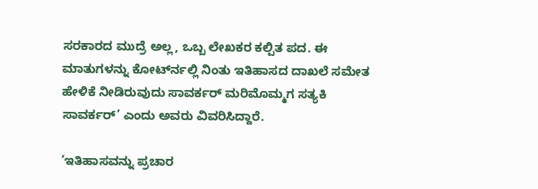ಸರಕಾರದ ಮುದ್ರೆ ಅಲ್ಲ, ಒಬ್ಬ ಲೇಖಕರ ಕಲ್ಪಿತ ಪದ. ಈ ಮಾತುಗಳನ್ನು ಕೋರ್ಟ್‍ನಲ್ಲಿ ನಿಂತು ಇತಿಹಾಸದ ದಾಖಲೆ ಸಮೇತ ಹೇಳಿಕೆ ನೀಡಿರುವುದು ಸಾವರ್ಕರ್ ಮರಿಮೊಮ್ಮಗ ಸತ್ಯಕಿ ಸಾವರ್ಕರ್’ ಎಂದು ಅವರು ವಿವರಿಸಿದ್ದಾರೆ.

‘ಇತಿಹಾಸವನ್ನು ಪ್ರಚಾರ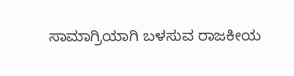ಸಾಮಾಗ್ರಿಯಾಗಿ ಬಳಸುವ ರಾಜಕೀಯ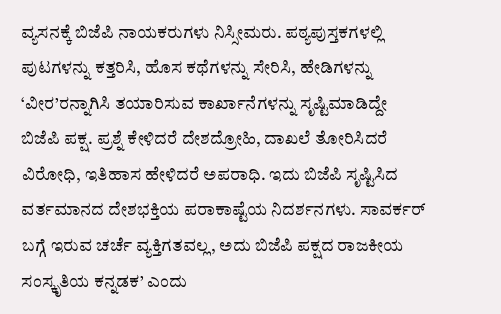ವ್ಯಸನಕ್ಕೆ ಬಿಜೆಪಿ ನಾಯಕರುಗಳು ನಿಸ್ಸೀಮರು. ಪಠ್ಯಪುಸ್ತಕಗಳಲ್ಲಿ ಪುಟಗಳನ್ನು ಕತ್ತರಿಸಿ, ಹೊಸ ಕಥೆಗಳನ್ನು ಸೇರಿಸಿ, ಹೇಡಿಗಳನ್ನು ‘ವೀರ’ರನ್ನಾಗಿಸಿ ತಯಾರಿಸುವ ಕಾರ್ಖಾನೆಗಳನ್ನು ಸೃಷ್ಟಿಮಾಡಿದ್ದೇ ಬಿಜೆಪಿ ಪಕ್ಷ. ಪ್ರಶ್ನೆ ಕೇಳಿದರೆ ದೇಶದ್ರೋಹಿ, ದಾಖಲೆ ತೋರಿಸಿದರೆ ವಿರೋಧಿ, ಇತಿಹಾಸ ಹೇಳಿದರೆ ಅಪರಾಧಿ. ಇದು ಬಿಜೆಪಿ ಸೃಷ್ಟಿಸಿದ ವರ್ತಮಾನದ ದೇಶಭಕ್ತಿಯ ಪರಾಕಾಷ್ಟೆಯ ನಿದರ್ಶನಗಳು. ಸಾವರ್ಕರ್ ಬಗ್ಗೆ ಇರುವ ಚರ್ಚೆ ವ್ಯಕ್ತಿಗತವಲ್ಲ, ಅದು ಬಿಜೆಪಿ ಪಕ್ಷದ ರಾಜಕೀಯ ಸಂಸ್ಕೃತಿಯ ಕನ್ನಡಕ’ ಎಂದು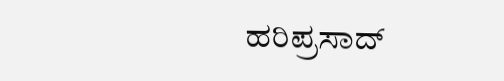ಹರಿಪ್ರಸಾದ್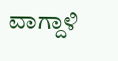ವಾಗ್ದಾಳಿ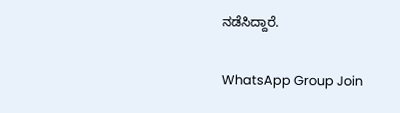ನಡೆಸಿದ್ದಾರೆ.

WhatsApp Group Join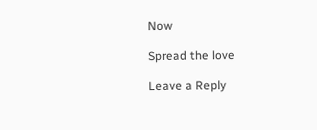Now

Spread the love

Leave a Reply